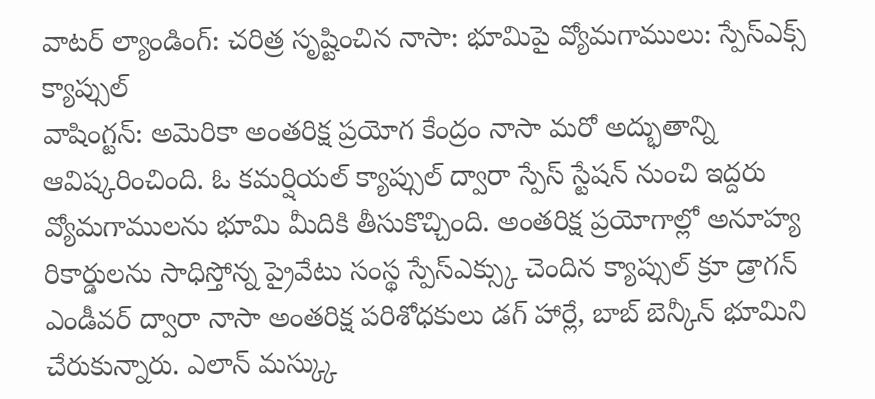వాటర్ ల్యాండింగ్: చరిత్ర సృష్టించిన నాసా: భూమిపై వ్యోమగాములు: స్పేస్ఎక్స్ క్యాప్సుల్
వాషింగ్టన్: అమెరికా అంతరిక్ష ప్రయోగ కేంద్రం నాసా మరో అద్భుతాన్ని ఆవిష్కరించింది. ఓ కమర్షియల్ క్యాప్సుల్ ద్వారా స్పేస్ స్టేషన్ నుంచి ఇద్దరు వ్యోమగాములను భూమి మీదికి తీసుకొచ్చింది. అంతరిక్ష ప్రయోగాల్లో అనూహ్య రికార్డులను సాధిస్తోన్న ప్రైవేటు సంస్థ స్పేస్ఎక్స్కు చెందిన క్యాప్సుల్ క్రూ డ్రాగన్ ఎండీవర్ ద్వారా నాసా అంతరిక్ష పరిశోధకులు డగ్ హార్లే, బాబ్ బెన్కీన్ భూమిని చేరుకున్నారు. ఎలాన్ మస్క్కు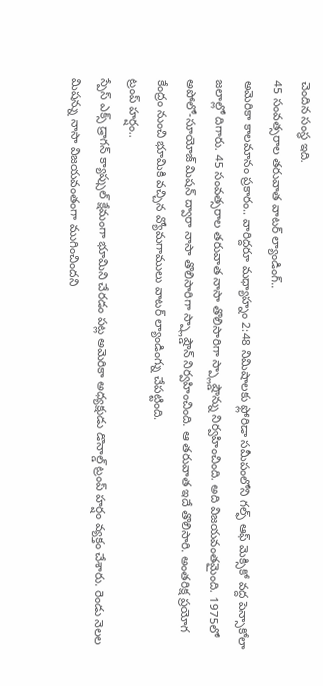చెందిన సంస్థ ఇది.
45 సంవత్సరాల తరువాత వాటర్ ల్యాండింగ్..
అమెరికా కాలమానం ప్రకారం.. వారిద్దరూ మధ్యాహ్నం 2:48 నిమిషాలకు ఫ్లోరిడా సమీపంలోని గల్ఫ్ ఆఫ్ మెక్సికో వద్ద పెన్సాకోలా జలాల్లో దిగారు. 45 సంవత్సరాల తరువాత నాసా తొలిసారిగా స్ప్లాష్డౌన్ను నిర్వహించింది. అది విజయవంతమైంది. 1975లో అపోలో-సూయోజ్ మిషన్ ద్వారా నాసా తొలిసారిగా స్ప్లాష్డౌన్ నిర్వహించింది. ఆ తరువాత ఇదే తొలిసారి. అంతరిక్ష ప్రయోగ కేంద్రం నుంచి భూమికి వచ్చిన వ్యోమగాములు వాటర్ ల్యాండింగ్ను చేపట్టింది.
ట్రంప్ హర్షం..
స్పేస్ ఎక్స్ డ్రాగన్ క్యాప్సుల్ క్షేమంగా భూమిని చేరడం పట్ల అమెరికా అధ్యక్షుడు డొనాల్డ్ ట్రంప్ హర్షం వ్యక్తం చేశారు. రెండు నెలల మిషన్ను నాసా విజయవంతంగా ముగించిందని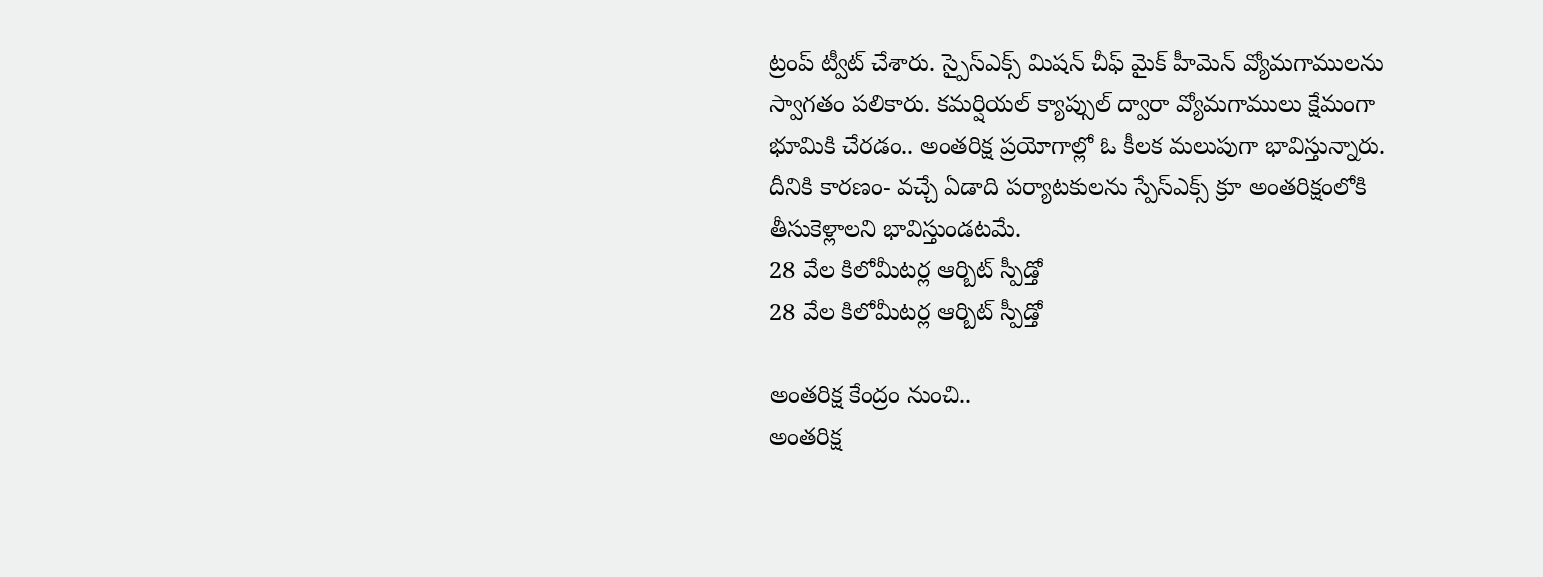ట్రంప్ ట్వీట్ చేశారు. స్పైస్ఎక్స్ మిషన్ చీఫ్ మైక్ హీమెన్ వ్యోమగాములను స్వాగతం పలికారు. కమర్షియల్ క్యాప్సుల్ ద్వారా వ్యోమగాములు క్షేమంగా భూమికి చేరడం.. అంతరిక్ష ప్రయోగాల్లో ఓ కీలక మలుపుగా భావిస్తున్నారు. దీనికి కారణం- వచ్చే ఏడాది పర్యాటకులను స్పేస్ఎక్స్ క్రూ అంతరిక్షంలోకి తీసుకెళ్లాలని భావిస్తుండటమే.
28 వేల కిలోమీటర్ల ఆర్బిట్ స్పీడ్తో
28 వేల కిలోమీటర్ల ఆర్బిట్ స్పీడ్తో

అంతరిక్ష కేంద్రం నుంచి..
అంతరిక్ష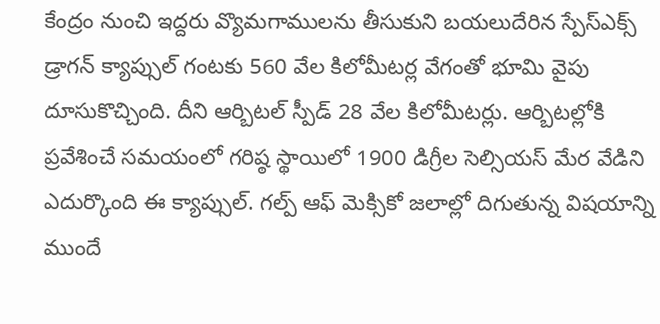కేంద్రం నుంచి ఇద్దరు వ్యొమగాములను తీసుకుని బయలుదేరిన స్పేస్ఎక్స్ డ్రాగన్ క్యాప్సుల్ గంటకు 560 వేల కిలోమీటర్ల వేగంతో భూమి వైపు దూసుకొచ్చింది. దీని ఆర్బిటల్ స్పీడ్ 28 వేల కిలోమీటర్లు. ఆర్బిటల్లోకి ప్రవేశించే సమయంలో గరిష్ఠ స్థాయిలో 1900 డిగ్రీల సెల్సియస్ మేర వేడిని ఎదుర్కొంది ఈ క్యాప్సుల్. గల్ప్ ఆఫ్ మెక్సికో జలాల్లో దిగుతున్న విషయాన్ని ముందే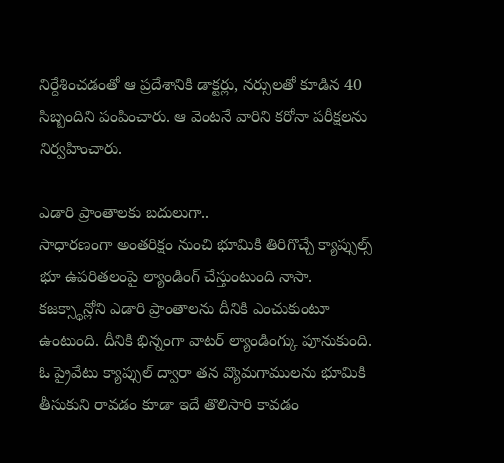నిర్దేశించడంతో ఆ ప్రదేశానికి డాక్టర్లు, నర్సులతో కూడిన 40 సిబ్బందిని పంపించారు. ఆ వెంటనే వారిని కరోనా పరీక్షలను నిర్వహించారు.

ఎడారి ప్రాంతాలకు బదులుగా..
సాధారణంగా అంతరిక్షం నుంచి భూమికి తిరిగొచ్చే క్యాప్సుల్స్ భూ ఉపరితలంపై ల్యాండింగ్ చేస్తుంటుంది నాసా. కజక్స్థాన్లోని ఎడారి ప్రాంతాలను దీనికి ఎంచుకుంటూ ఉంటుంది. దీనికి భిన్నంగా వాటర్ ల్యాండింగ్కు పూనుకుంది. ఓ ప్రైవేటు క్యాప్సుల్ ద్వారా తన వ్యొమగాములను భూమికి తీసుకుని రావడం కూడా ఇదే తొలిసారి కావడం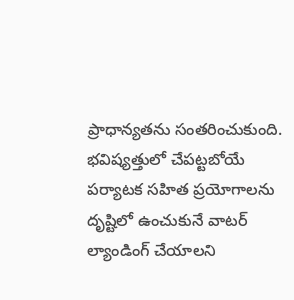ప్రాధాన్యతను సంతరించుకుంది. భవిష్యత్తులో చేపట్టబోయే పర్యాటక సహిత ప్రయోగాలను దృష్టిలో ఉంచుకునే వాటర్ ల్యాండింగ్ చేయాలని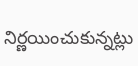నిర్ణయించుకున్నట్లు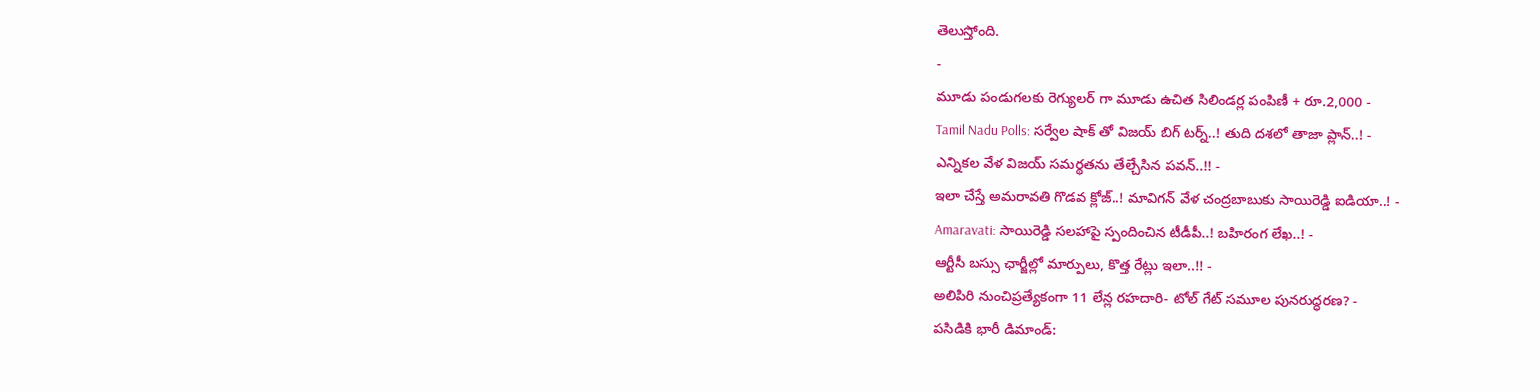తెలుస్తోంది.
-
మూడు పండుగలకు రెగ్యులర్ గా మూడు ఉచిత సిలిండర్ల పంపిణీ + రూ.2,000 -
Tamil Nadu Polls: సర్వేల షాక్ తో విజయ్ బిగ్ టర్న్..! తుది దశలో తాజా ప్లాన్..! -
ఎన్నికల వేళ విజయ్ సమర్థతను తేల్చేసిన పవన్..!! -
ఇలా చేస్తే అమరావతి గొడవ క్లోజ్..! మావిగన్ వేళ చంద్రబాబుకు సాయిరెడ్డి ఐడియా..! -
Amaravati: సాయిరెడ్డి సలహాపై స్పందించిన టీడీపీ..! బహిరంగ లేఖ..! -
ఆర్టీసీ బస్సు ఛార్జీల్లో మార్పులు, కొత్త రేట్లు ఇలా..!! -
అలిపిరి నుంచిప్రత్యేకంగా 11 లేన్ల రహదారి- టోల్ గేట్ సమూల పునరుద్ధరణ? -
పసిడికి భారీ డిమాండ్: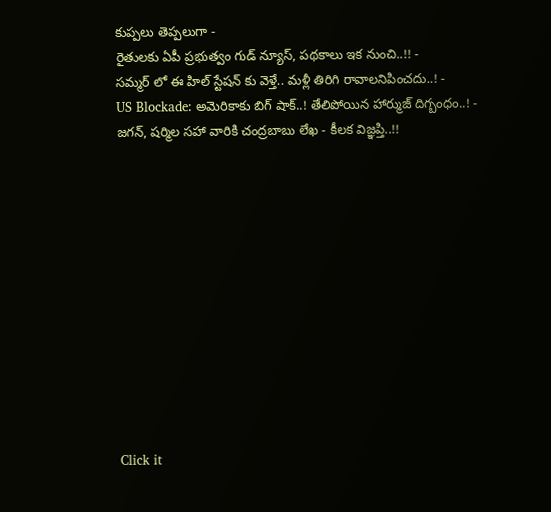కుప్పలు తెప్పలుగా -
రైతులకు ఏపీ ప్రభుత్వం గుడ్ న్యూస్, పథకాలు ఇక నుంచి..!! -
సమ్మర్ లో ఈ హిల్ స్టేషన్ కు వెళ్తే.. మళ్లీ తిరిగి రావాలనిపించదు..! -
US Blockade: అమెరికాకు బిగ్ షాక్..! తేలిపోయిన హార్ముజ్ దిగ్బంధం..! -
జగన్, షర్మిల సహా వారికి చంద్రబాబు లేఖ - కీలక విజ్ఞప్తి..!!












Click it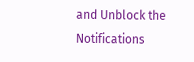and Unblock the Notifications